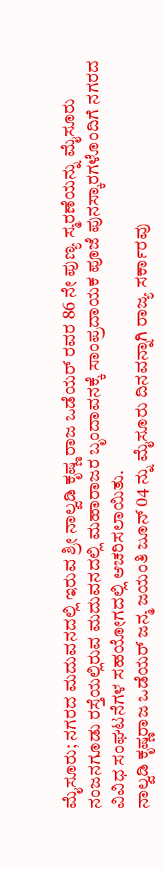ಮೈಸೂರು; ನಗರದ ಮದುವನದಲ್ಲಿ ಇರುವ ಶ್ರೀ ನಾಲ್ವಡಿ ಕೃಷ್ಣ ರಾಜ ಒಡೆಯರ್ ರವರ 86 ನೇ ಪುಣ್ಯ ಸ್ಮರಣೆಯನ್ನು ಮೈಸೂರು ನಂಜನಗೂಡು ರಸ್ತೆಯಲ್ಲಿರುವ ಮದುವನದಲ್ಲಿ ಮಹಾರಾಜರ ಬೃಂದಾವನಕ್ಕೆ ಸಾಂಪ್ರದಾಯಕ ಪೂಜೆ ಪುನಸ್ಕಾರಗಳೊಂದಿಗೆ ನಗರದ ವಿವಿಧ ಸಂಘಟನೆಗಳ ಸಹಯೋಗದಲ್ಲಿ ಆಚರಿಸಲಾಯಿತು.
ನಾಲ್ವಡಿ ಕೃಷ್ಣರಾಜ ಒಡೆಯರ್ ಜನ್ಮ ಜಯಂತಿ ಜೂನ್ 04 ನ್ನು ಮೈಸೂರು ದಿನವನ್ನಾಗಿ ರಾಜ್ಯ ಸರ್ಕಾರವು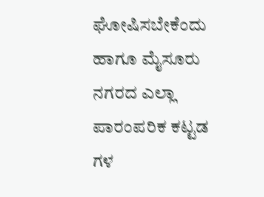ಘೋಷಿಸಬೇಕೆಂದು ಹಾಗೂ ಮೈಸೂರು ನಗರದ ಎಲ್ಲಾ ಪಾರಂಪರಿಕ ಕಟ್ಟಡ ಗಳ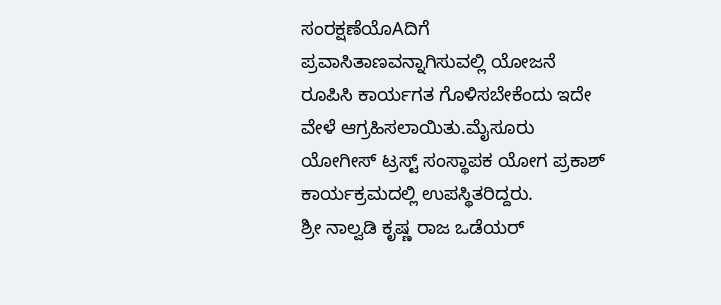ಸಂರಕ್ಷಣೆಯೊAದಿಗೆ ಪ್ರವಾಸಿತಾಣವನ್ನಾಗಿಸುವಲ್ಲಿ ಯೋಜನೆ ರೂಪಿಸಿ ಕಾರ್ಯಗತ ಗೊಳಿಸಬೇಕೆಂದು ಇದೇ ವೇಳೆ ಆಗ್ರಹಿಸಲಾಯಿತು.ಮೈಸೂರು ಯೋಗೀಸ್ ಟ್ರಸ್ಟ್ ಸಂಸ್ಥಾಪಕ ಯೋಗ ಪ್ರಕಾಶ್ ಕಾರ್ಯಕ್ರಮದಲ್ಲಿ ಉಪಸ್ಥಿತರಿದ್ದರು.
ಶ್ರೀ ನಾಲ್ವಡಿ ಕೃಷ್ಣ ರಾಜ ಒಡೆಯರ್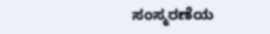ಸಂಸ್ಮರಣೆಯ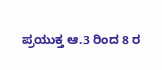ಪ್ರಯುಕ್ತ ಆ.3 ರಿಂದ 8 ರ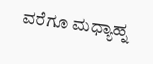ವರೆಗೂ ಮಧ್ಯಾಹ್ನ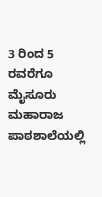3 ರಿಂದ 5 ರವರೆಗೂ ಮೈಸೂರು ಮಹಾರಾಜ ಪಾಠಶಾಲೆಯಲ್ಲಿ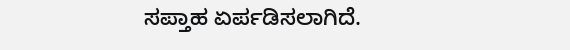ಸಪ್ತಾಹ ಏರ್ಪಡಿಸಲಾಗಿದೆ.